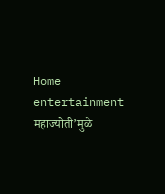Home entertainment महाज्योती’मुळे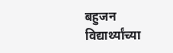बहुजन विद्यार्थ्यांच्या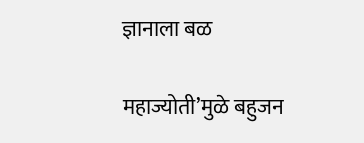ज्ञानाला बळ

महाज्योती’मुळे बहुजन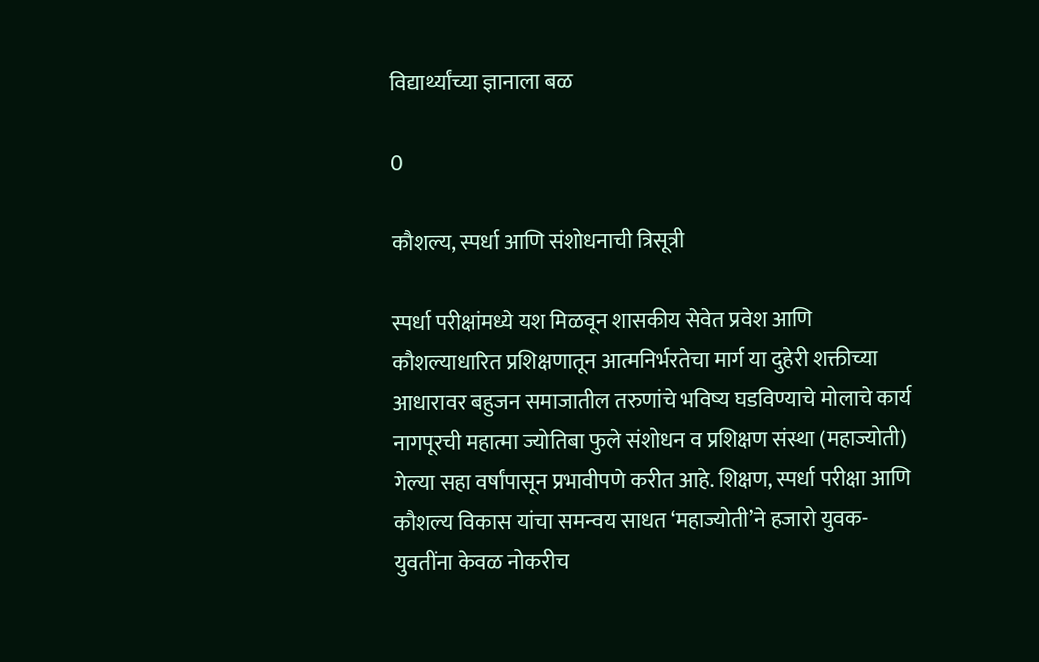विद्यार्थ्यांच्या ज्ञानाला बळ

0

कौशल्य, स्पर्धा आणि संशोधनाची त्रिसूत्री

स्पर्धा परीक्षांमध्ये यश मिळवून शासकीय सेवेत प्रवेश आणि कौशल्याधारित प्रशिक्षणातून आत्मनिर्भरतेचा मार्ग या दुहेरी शक्तीच्या आधारावर बहुजन समाजातील तरुणांचे भविष्य घडविण्याचे मोलाचे कार्य नागपूरची महात्मा ज्योतिबा फुले संशोधन व प्रशिक्षण संस्था (महाज्योती) गेल्या सहा वर्षांपासून प्रभावीपणे करीत आहे. शिक्षण, स्पर्धा परीक्षा आणि कौशल्य विकास यांचा समन्वय साधत ‘महाज्योती’ने हजारो युवक-युवतींना केवळ नोकरीच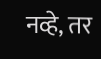नव्हे, तर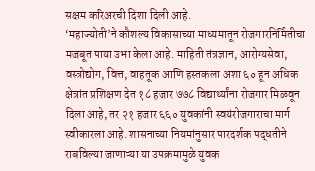सक्षम करिअरची दिशा दिली आहे.
‘महाज्योती’ने कौशल्य विकासाच्या माध्यमातून रोजगारनिर्मितीचा मजबूत पाया उभा केला आहे. माहिती तंत्रज्ञान, आरोग्यसेवा, वस्त्रोद्योग, वित्त, वाहतूक आणि हस्तकला अशा ६० हून अधिक क्षेत्रांत प्रशिक्षण देत १८ हजार ७७८ विद्यार्थ्यांना रोजगार मिळवून दिला आहे, तर २१ हजार ६६० युवकांनी स्वयंरोजगाराचा मार्ग स्वीकारला आहे. शासनाच्या नियमांनुसार पारदर्शक पद्धतीने राबविल्या जाणाऱ्या या उपक्रमामुळे युवक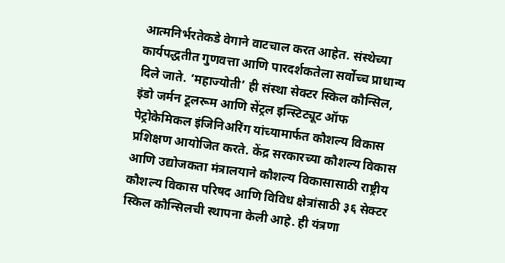आत्मनिर्भरतेकडे वेगाने वाटचाल करत आहेत. संस्थेच्या कार्यपद्धतीत गुणवत्ता आणि पारदर्शकतेला सर्वोच्च प्राधान्य दिले जाते. ‘महाज्योती’ ही संस्था सेक्टर स्किल कौन्सिल, इंडो जर्मन टूलरूम आणि सेंट्रल इन्स्टिट्यूट ऑफ पेट्रोकेमिकल इंजिनिअरिंग यांच्यामार्फत कौशल्य विकास प्रशिक्षण आयोजित करते. केंद्र सरकारच्या कौशल्य विकास आणि उद्योजकता मंत्रालयाने कौशल्य विकासासाठी राष्ट्रीय कौशल्य विकास परिषद आणि विविध क्षेत्रांसाठी ३६ सेक्टर स्किल कौन्सिलची स्थापना केली आहे. ही यंत्रणा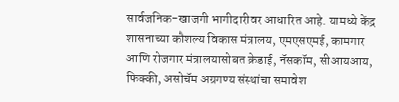सार्वजनिक-खाजगी भागीदारीवर आधारित आहे. यामध्ये केंद्र शासनाच्या कौशल्य विकास मंत्रालय, एमएसएमई, कामगार आणि रोजगार मंत्रालयासोबत क्रेडाई, नॅसकॉम, सीआयआय, फिक्की, असोचॅम अग्रगण्य संस्थांचा समावेश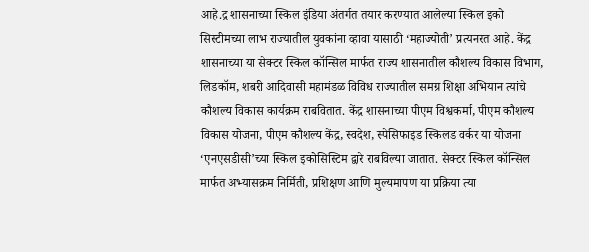आहे.द्र शासनाच्या स्किल इंडिया अंतर्गत तयार करण्यात आलेल्या स्किल इको सिस्टीमच्या लाभ राज्यातील युवकांना व्हावा यासाठी ‘महाज्योती’ प्रत्यनरत आहे. केंद्र शासनाच्या या सेक्टर स्किल कॉन्सिल मार्फत राज्य शासनातील कौशल्य विकास विभाग, लिडकॉम, शबरी आदिवासी महामंडळ विविध राज्यातील समग्र शिक्षा अभियान त्यांचे कौशल्य विकास कार्यक्रम राबवितात. केंद्र शासनाच्या पीएम विश्वकर्मा, पीएम कौशल्य विकास योजना, पीएम कौशल्य केंद्र, स्वदेश, स्पेसिफाइड स्किलड वर्कर या योजना ‘एनएसडीसी’च्या स्किल इकोसिस्टिम द्वारे राबविल्या जातात. सेक्टर स्किल कॉन्सिल मार्फत अभ्यासक्रम निर्मिती, प्रशिक्षण आणि मुल्यमापण या प्रक्रिया त्या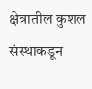क्षेत्रातील कुशल संस्थाकडून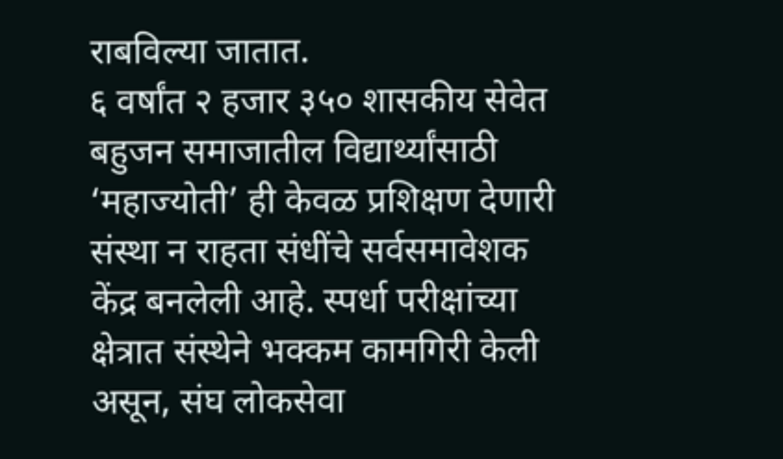राबविल्या जातात.
६ वर्षांत २ हजार ३५० शासकीय सेवेत
बहुजन समाजातील विद्यार्थ्यांसाठी ‘महाज्योती’ ही केवळ प्रशिक्षण देणारी संस्था न राहता संधींचे सर्वसमावेशक केंद्र बनलेली आहे. स्पर्धा परीक्षांच्या क्षेत्रात संस्थेने भक्कम कामगिरी केली असून, संघ लोकसेवा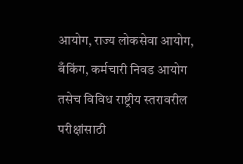आयोग, राज्य लोकसेवा आयोग, बँकिंग, कर्मचारी निवड आयोग तसेच विविध राष्ट्रीय स्तरावरील परीक्षांसाठी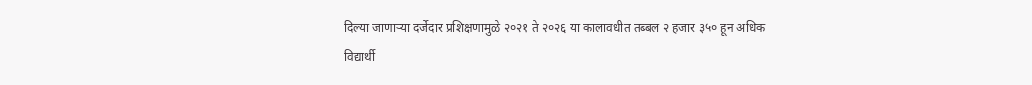दिल्या जाणाऱ्या दर्जेदार प्रशिक्षणामुळे २०२१ ते २०२६ या कालावधीत तब्बल २ हजार ३५० हून अधिक विद्यार्थी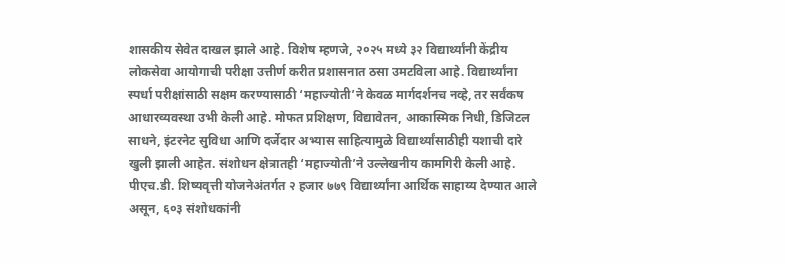शासकीय सेवेत दाखल झाले आहे. विशेष म्हणजे, २०२५ मध्ये ३२ विद्यार्थ्यांनी केंद्रीय लोकसेवा आयोगाची परीक्षा उत्तीर्ण करीत प्रशासनात ठसा उमटविला आहे. विद्यार्थ्यांना स्पर्धा परीक्षांसाठी सक्षम करण्यासाठी ‘महाज्योती’ने केवळ मार्गदर्शनच नव्हे, तर सर्वंकष आधारव्यवस्था उभी केली आहे. मोफत प्रशिक्षण, विद्यावेतन, आकास्मिक निधी, डिजिटल साधने, इंटरनेट सुविधा आणि दर्जेदार अभ्यास साहित्यामुळे विद्यार्थ्यांसाठीही यशाची दारे खुली झाली आहेत. संशोधन क्षेत्रातही ‘महाज्योती’ने उल्लेखनीय कामगिरी केली आहे. पीएच.डी. शिष्यवृत्ती योजनेअंतर्गत २ हजार ७७९ विद्यार्थ्यांना आर्थिक साहाय्य देण्यात आले असून, ६०३ संशोधकांनी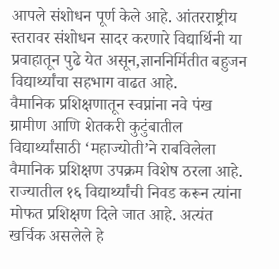आपले संशोधन पूर्ण केले आहे. आंतरराष्ट्रीय स्तरावर संशोधन सादर करणारे विद्यार्थिनी या प्रवाहातून पुढे येत असून,ज्ञाननिर्मितीत बहुजन विद्यार्थ्यांचा सहभाग वाढत आहे.
वैमानिक प्रशिक्षणातून स्वप्नांना नवे पंख
ग्रामीण आणि शेतकरी कुटुंबातील विद्यार्थ्यांसाठी ‘महाज्योती’ने राबविलेला वैमानिक प्रशिक्षण उपक्रम विशेष ठरला आहे. राज्यातील १६ विद्यार्थ्यांची निवड करून त्यांना मोफत प्रशिक्षण दिले जात आहे. अत्यंत खर्चिक असलेले हे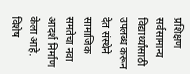प्रशिक्षण सर्वसामान्य विद्यार्थ्यांसाठी उपलब्ध करून देत संस्थेने सामाजिक समतेचा नवा आदर्श निर्माण केला आहे. विशेष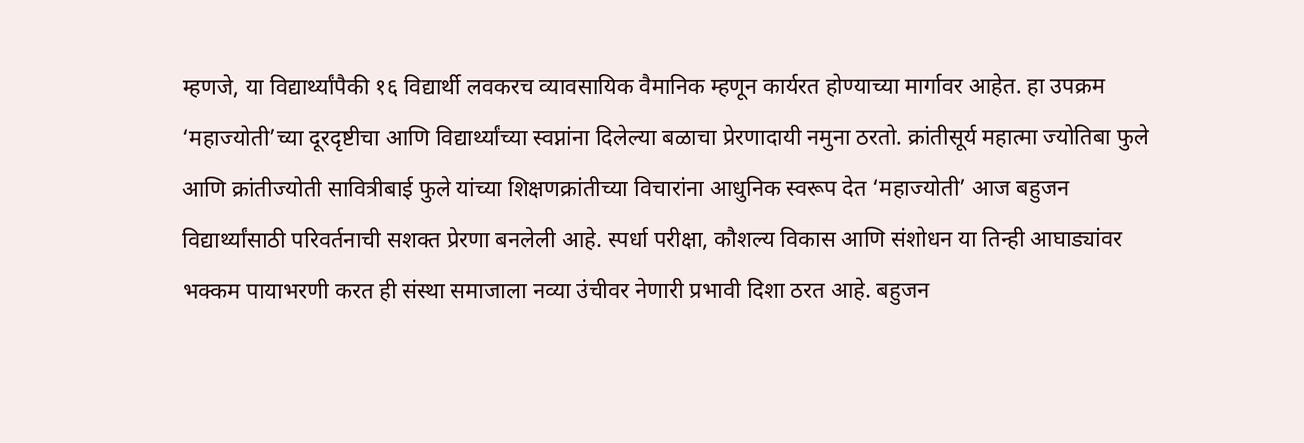म्हणजे, या विद्यार्थ्यांपैकी १६ विद्यार्थी लवकरच व्यावसायिक वैमानिक म्हणून कार्यरत होण्याच्या मार्गावर आहेत. हा उपक्रम ‘महाज्योती’च्या दूरदृष्टीचा आणि विद्यार्थ्यांच्या स्वप्नांना दिलेल्या बळाचा प्रेरणादायी नमुना ठरतो. क्रांतीसूर्य महात्मा ज्योतिबा फुले आणि क्रांतीज्योती सावित्रीबाई फुले यांच्या शिक्षणक्रांतीच्या विचारांना आधुनिक स्वरूप देत ‘महाज्योती’ आज बहुजन विद्यार्थ्यांसाठी परिवर्तनाची सशक्त प्रेरणा बनलेली आहे. स्पर्धा परीक्षा, कौशल्य विकास आणि संशोधन या तिन्ही आघाड्यांवर भक्कम पायाभरणी करत ही संस्था समाजाला नव्या उंचीवर नेणारी प्रभावी दिशा ठरत आहे. बहुजन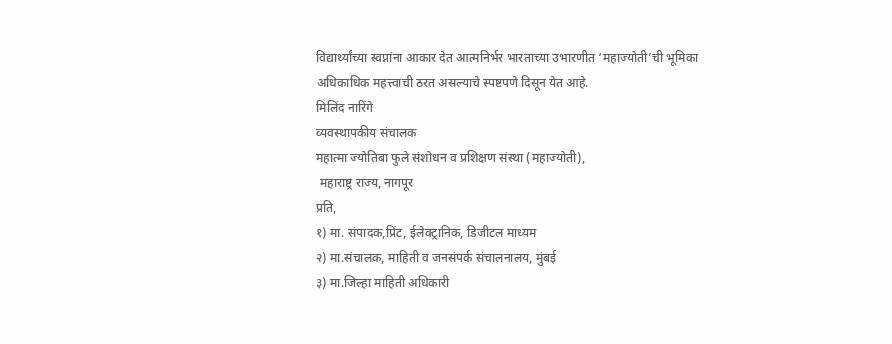विद्यार्थ्यांच्या स्वप्नांना आकार देत आत्मनिर्भर भारताच्या उभारणीत ‘महाज्योती’ची भूमिका अधिकाधिक महत्त्वाची ठरत असल्याचे स्पष्टपणे दिसून येत आहे.
मिलिंद नारिंगे
व्यवस्थापकीय संचालक
महात्मा ज्योतिबा फुले संशोधन व प्रशिक्षण संस्था (महाज्योती),
 महाराष्ट्र राज्य, नागपूर
प्रति,
१) मा. संपादक,प्रिंट, ईलेक्ट्रानिक, डिजीटल माध्यम
२) मा.संचालक, माहिती व जनसंपर्क संचालनालय, मुंबई
३) मा.जिल्हा माहिती अधिकारी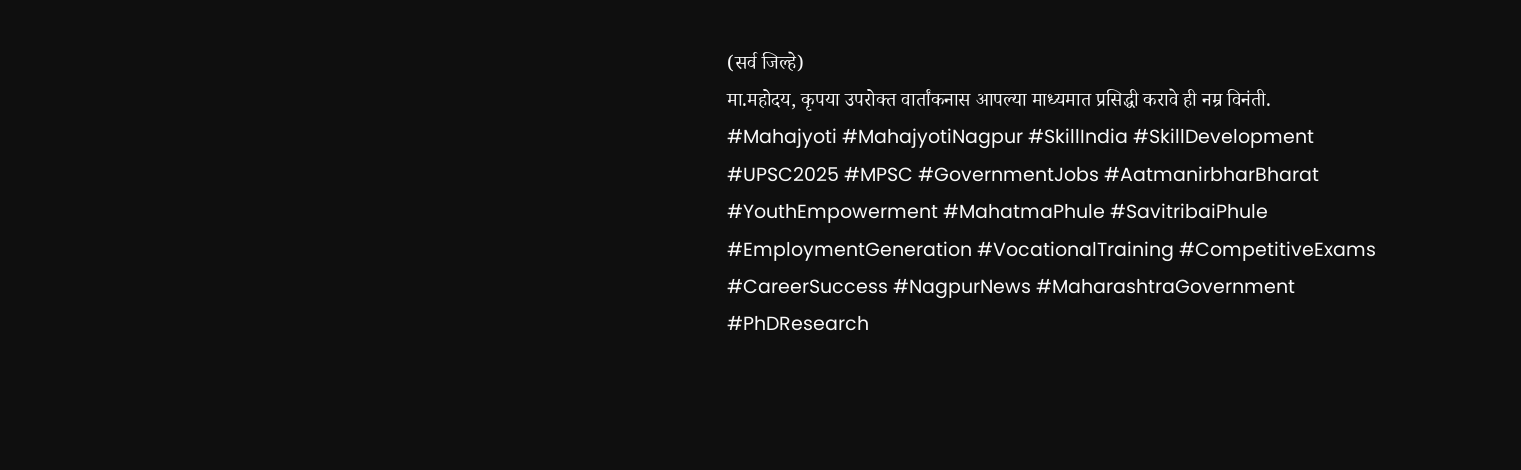(सर्व जिल्हे)
मा.महोदय, कृपया उपरोक्त वार्तांकनास आपल्या माध्यमात प्रसिद्धी करावे ही नम्र विनंती.
#Mahajyoti #MahajyotiNagpur #SkillIndia #SkillDevelopment #UPSC2025 #MPSC #GovernmentJobs #AatmanirbharBharat #YouthEmpowerment #MahatmaPhule #SavitribaiPhule #EmploymentGeneration #VocationalTraining #CompetitiveExams #CareerSuccess #NagpurNews #MaharashtraGovernment #PhDResearch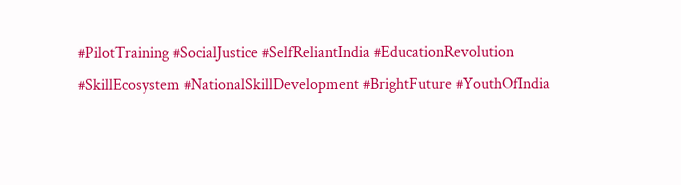#PilotTraining #SocialJustice #SelfReliantIndia #EducationRevolution #SkillEcosystem #NationalSkillDevelopment #BrightFuture #YouthOfIndia